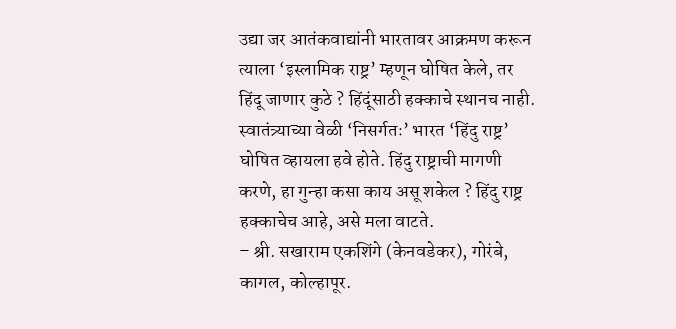उद्या जर आतंकवाद्यांनी भारतावर आक्रमण करून त्याला ‘इस्लामिक राष्ट्र’ म्हणून घोषित केले, तर हिंदू जाणार कुठे ? हिंदूंसाठी हक्काचे स्थानच नाही. स्वातंत्र्याच्या वेळी ‘निसर्गतः’ भारत ‘हिंदु राष्ट्र’ घोषित व्हायला हवे होते. हिंदु राष्ट्राची मागणी करणे, हा गुन्हा कसा काय असू शकेल ? हिंदु राष्ट्र हक्काचेच आहे, असे मला वाटते.
– श्री. सखाराम एकशिंगे (केनवडेकर), गोरंबे, कागल, कोल्हापूर.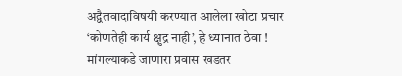अद्वैतवादाविषयी करण्यात आलेला खोटा प्रचार
‘कोणतेही कार्य क्षुद्र नाही’, हे ध्यानात ठेवा !
मांगल्याकडे जाणारा प्रवास खडतर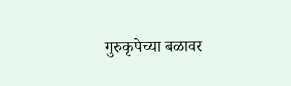गुरुकृपेच्या बळावर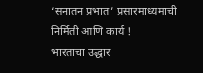‘सनातन प्रभात’ प्रसारमाध्यमाची निर्मिती आणि कार्य !
भारताचा उद्धार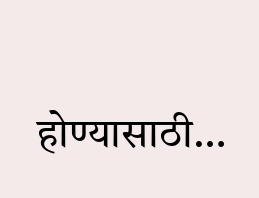होण्यासाठी…